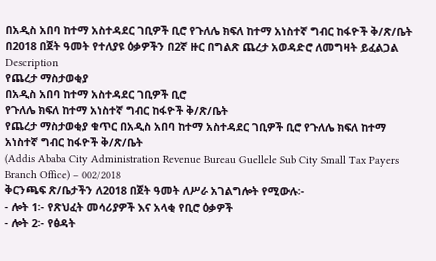በአዲስ አበባ ከተማ አስተዳደር ገቢዎች ቢሮ የጉለሌ ክፍለ ከተማ አነስተኛ ግብር ከፋዮች ቅ/ጽ/ቤት በ2018 በጀት ዓመት የተለያዩ ዕቃዎችን በ2ኛ ዙር በግልጽ ጨረታ አወዳድሮ ለመግዛት ይፈልጋል
Description
የጨረታ ማስታወቂያ
በአዲስ አበባ ከተማ አስተዳደር ገቢዎች ቢሮ
የጉለሌ ክፍለ ከተማ አነስተኛ ግብር ከፋዮች ቅ/ጽ/ቤት
የጨረታ ማስታወቂያ ቁጥር በአዲስ አበባ ከተማ አስተዳደር ገቢዎች ቢሮ የጉለሌ ክፍለ ከተማ አነስተኛ ግብር ከፋዮች ቅ/ጽ/ቤት
(Addis Ababa City Administration Revenue Bureau Guellele Sub City Small Tax Payers Branch Office) – 002/2018
ቅርንጫፍ ጽ/ቤታችን ለ2018 በጀት ዓመት ለሥራ አገልግሎት የሚውሉ፡-
- ሎት 1፡- የጽህፈት መሳሪያዎች እና አላቂ የቢሮ ዕቃዎች
- ሎት 2፡- የፅዳት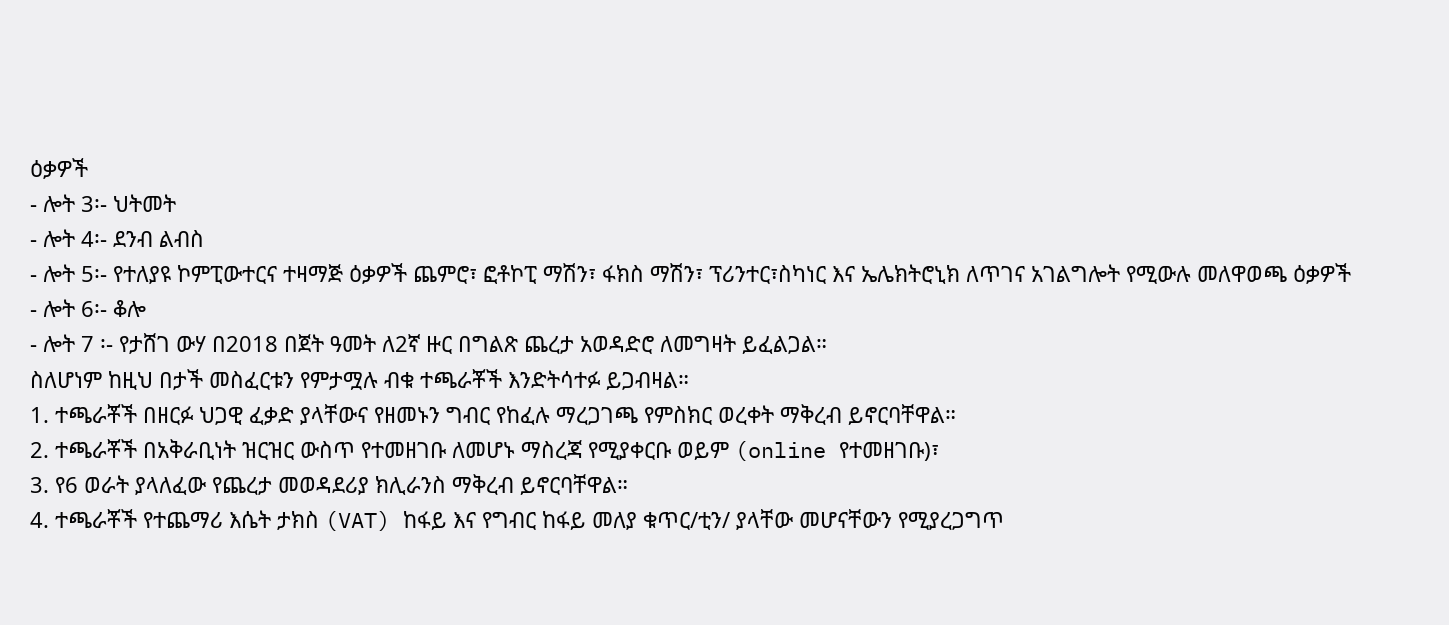ዕቃዎች
- ሎት 3፡- ህትመት
- ሎት 4፡- ደንብ ልብስ
- ሎት 5፡- የተለያዩ ኮምፒውተርና ተዛማጅ ዕቃዎች ጨምሮ፣ ፎቶኮፒ ማሽን፣ ፋክስ ማሽን፣ ፕሪንተር፣ስካነር እና ኤሌክትሮኒክ ለጥገና አገልግሎት የሚውሉ መለዋወጫ ዕቃዎች
- ሎት 6፡- ቆሎ
- ሎት 7 ፡- የታሸገ ውሃ በ2018 በጀት ዓመት ለ2ኛ ዙር በግልጽ ጨረታ አወዳድሮ ለመግዛት ይፈልጋል።
ስለሆነም ከዚህ በታች መስፈርቱን የምታሟሉ ብቁ ተጫራቾች እንድትሳተፉ ይጋብዛል።
1. ተጫራቾች በዘርፉ ህጋዊ ፈቃድ ያላቸውና የዘመኑን ግብር የከፈሉ ማረጋገጫ የምስክር ወረቀት ማቅረብ ይኖርባቸዋል።
2. ተጫራቾች በአቅራቢነት ዝርዝር ውስጥ የተመዘገቡ ለመሆኑ ማስረጃ የሚያቀርቡ ወይም (online የተመዘገቡ)፣
3. የ6 ወራት ያላለፈው የጨረታ መወዳደሪያ ክሊራንስ ማቅረብ ይኖርባቸዋል።
4. ተጫራቾች የተጨማሪ እሴት ታክስ (VAT) ከፋይ እና የግብር ከፋይ መለያ ቁጥር/ቲን/ ያላቸው መሆናቸውን የሚያረጋግጥ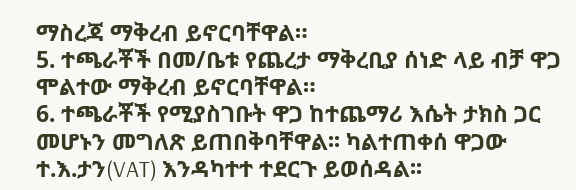ማስረጃ ማቅረብ ይኖርባቸዋል።
5. ተጫራቾች በመ/ቤቱ የጨረታ ማቅረቢያ ሰነድ ላይ ብቻ ዋጋ ሞልተው ማቅረብ ይኖርባቸዋል።
6. ተጫራቾች የሚያስገቡት ዋጋ ከተጨማሪ እሴት ታክስ ጋር መሆኑን መግለጽ ይጠበቅባቸዋል፡፡ ካልተጠቀሰ ዋጋው ተ.እ.ታን(VAT) እንዳካተተ ተደርጉ ይወሰዳል፡፡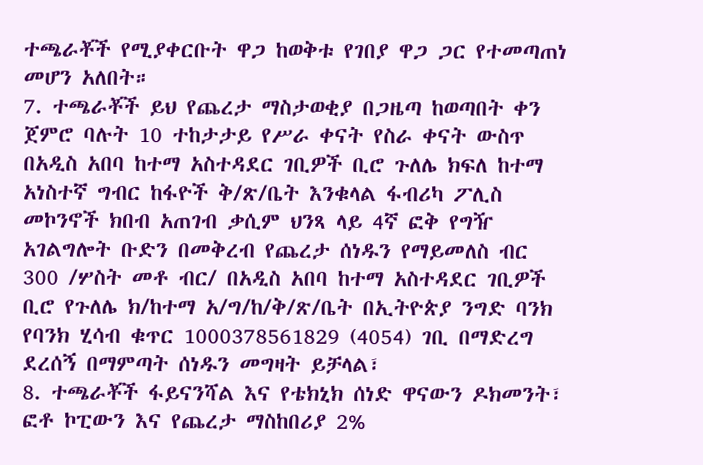ተጫራቾች የሚያቀርቡት ዋጋ ከወቅቱ የገበያ ዋጋ ጋር የተመጣጠነ መሆን አለበት።
7. ተጫራቾች ይህ የጨረታ ማስታወቂያ በጋዜጣ ከወጣበት ቀን ጀምሮ ባሉት 10 ተከታታይ የሥራ ቀናት የስራ ቀናት ውስጥ በአዲስ አበባ ከተማ አስተዳደር ገቢዎች ቢሮ ጉለሌ ክፍለ ከተማ አነስተኛ ግብር ከፋዮች ቅ/ጽ/ቤት እንቁላል ፋብሪካ ፖሊስ መኮንኖች ክበብ አጠገብ ቃሲም ህንጻ ላይ 4ኛ ፎቅ የግዥ አገልግሎት ቡድን በመቅረብ የጨረታ ሰነዱን የማይመለስ ብር 300 /ሦስት መቶ ብር/ በአዲስ አበባ ከተማ አስተዳደር ገቢዎች ቢሮ የጉለሌ ክ/ከተማ አ/ግ/ከ/ቅ/ጽ/ቤት በኢትዮጵያ ንግድ ባንክ የባንክ ሂሳብ ቁጥር 1000378561829 (4054) ገቢ በማድረግ ደረሰኝ በማምጣት ሰነዱን መግዛት ይቻላል፣
8. ተጫራቾች ፋይናንሻል እና የቴክኒክ ሰነድ ዋናውን ዶክመንት፣ ፎቶ ኮፒውን እና የጨረታ ማስከበሪያ 2%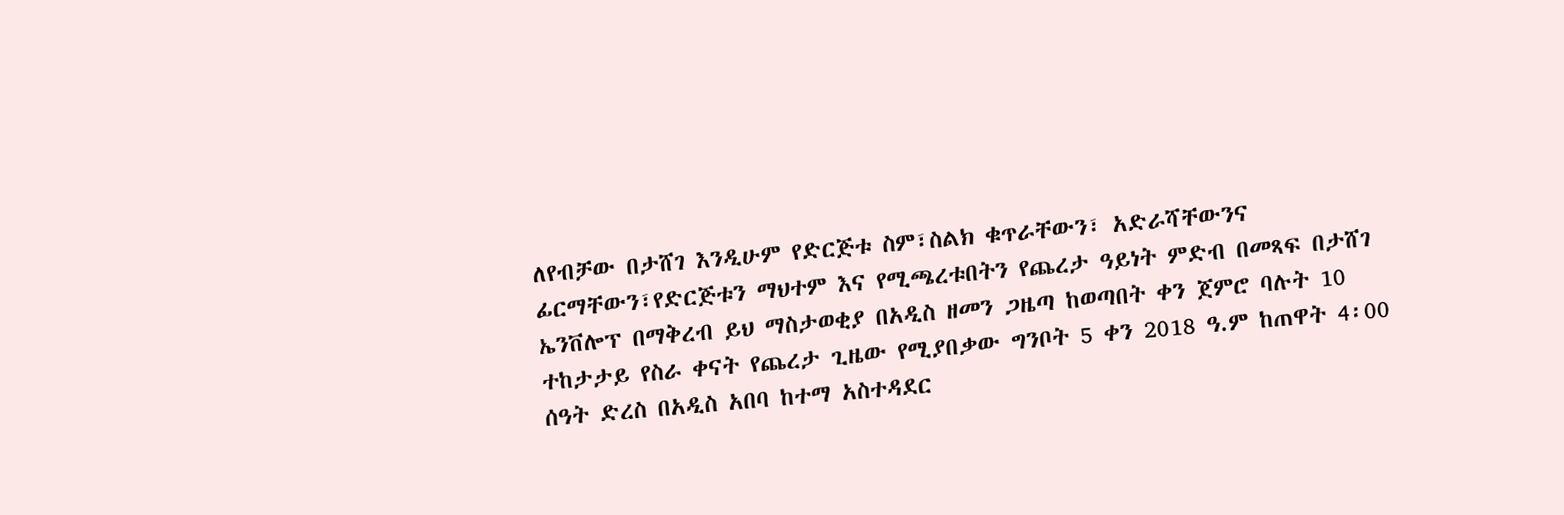ለየብቻው በታሸገ እንዲሁም የድርጅቱ ስም፣ስልክ ቁጥራቸውን፣ አድራሻቸውንና ፊርማቸውን፣የድርጅቱን ማህተም እና የሚጫረቱበትን የጨረታ ዓይነት ምድብ በመጻፍ በታሸገ ኤንቨሎፕ በማቅረብ ይህ ማስታወቂያ በአዲስ ዘመን ጋዜጣ ከወጣበት ቀን ጀምሮ ባሉት 10 ተከታታይ የስራ ቀናት የጨረታ ጊዜው የሚያበቃው ግንቦት 5 ቀን 2018 ዓ.ም ከጠዋት 4፡00 ሰዓት ድረስ በአዲስ አበባ ከተማ አስተዳደር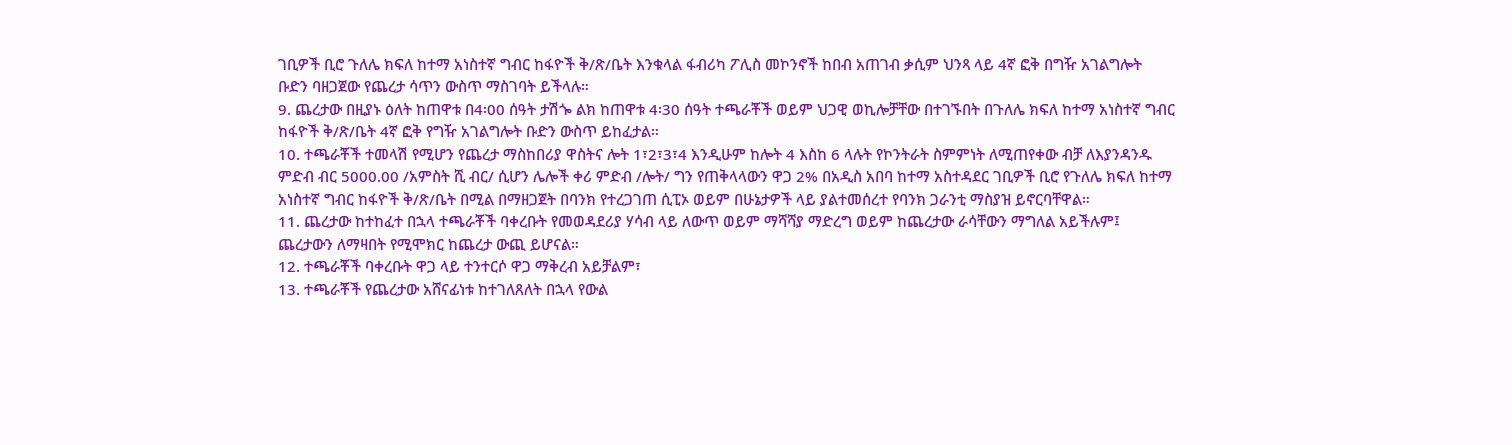ገቢዎች ቢሮ ጉለሌ ክፍለ ከተማ አነስተኛ ግብር ከፋዮች ቅ/ጽ/ቤት እንቁላል ፋብሪካ ፖሊስ መኮንኖች ከበብ አጠገብ ቃሲም ህንጻ ላይ 4ኛ ፎቅ በግዥ አገልግሎት ቡድን ባዘጋጀው የጨረታ ሳጥን ውስጥ ማስገባት ይችላሉ።
9. ጨረታው በዚያኑ ዕለት ከጠዋቱ በ4፡00 ሰዓት ታሽጐ ልክ ከጠዋቱ 4፡30 ሰዓት ተጫራቾች ወይም ህጋዊ ወኪሎቻቸው በተገኙበት በጉለሌ ክፍለ ከተማ አነስተኛ ግብር ከፋዮች ቅ/ጽ/ቤት 4ኛ ፎቅ የግዥ አገልግሎት ቡድን ውስጥ ይከፈታል።
10. ተጫራቾች ተመላሽ የሚሆን የጨረታ ማስከበሪያ ዋስትና ሎት 1፣2፣3፣4 እንዲሁም ከሎት 4 እስከ 6 ላሉት የኮንትራት ስምምነት ለሚጠየቀው ብቻ ለእያንዳንዱ ምድብ ብር 5000.00 /አምስት ሺ ብር/ ሲሆን ሌሎች ቀሪ ምድብ /ሎት/ ግን የጠቅላላውን ዋጋ 2% በአዲስ አበባ ከተማ አስተዳደር ገቢዎች ቢሮ የጉለሌ ክፍለ ከተማ አነስተኛ ግብር ከፋዮች ቅ/ጽ/ቤት በሚል በማዘጋጀት በባንክ የተረጋገጠ ሲፒኦ ወይም በሁኔታዎች ላይ ያልተመሰረተ የባንክ ጋራንቲ ማስያዝ ይኖርባቸዋል።
11. ጨረታው ከተከፈተ በኋላ ተጫራቾች ባቀረቡት የመወዳደሪያ ሃሳብ ላይ ለውጥ ወይም ማሻሻያ ማድረግ ወይም ከጨረታው ራሳቸውን ማግለል አይችሉም፤ ጨረታውን ለማዛበት የሚሞክር ከጨረታ ውጪ ይሆናል።
12. ተጫራቾች ባቀረቡት ዋጋ ላይ ተንተርሶ ዋጋ ማቅረብ አይቻልም፣
13. ተጫራቾች የጨረታው አሸናፊነቱ ከተገለጸለት በኋላ የውል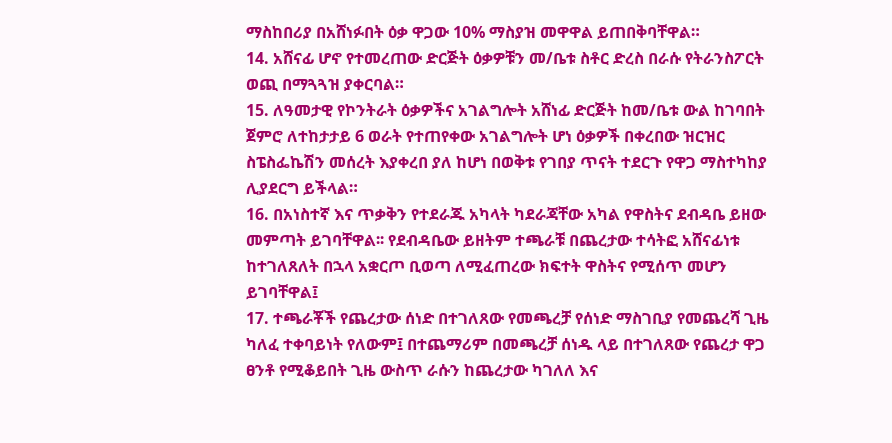ማስከበሪያ በአሸነፉበት ዕቃ ዋጋው 10% ማስያዝ መዋዋል ይጠበቅባቸዋል።
14. አሸናፊ ሆኖ የተመረጠው ድርጅት ዕቃዎቹን መ/ቤቱ ስቶር ድረስ በራሱ የትራንስፖርት ወጪ በማጓጓዝ ያቀርባል።
15. ለዓመታዊ የኮንትራት ዕቃዎችና አገልግሎት አሸነፊ ድርጅት ከመ/ቤቱ ውል ከገባበት ጀምሮ ለተከታታይ 6 ወራት የተጠየቀው አገልግሎት ሆነ ዕቃዎች በቀረበው ዝርዝር ስፔስፌኬሽን መሰረት እያቀረበ ያለ ከሆነ በወቅቱ የገበያ ጥናት ተደርጉ የዋጋ ማስተካከያ ሊያደርግ ይችላል።
16. በአነስተኛ እና ጥቃቅን የተደራጁ አካላት ካደራጃቸው አካል የዋስትና ደብዳቤ ይዘው መምጣት ይገባቸዋል፡፡ የደብዳቤው ይዘትም ተጫራቹ በጨረታው ተሳትፎ አሸናፊነቱ ከተገለጸለት በኋላ አቋርጦ ቢወጣ ለሚፈጠረው ክፍተት ዋስትና የሚሰጥ መሆን ይገባቸዋል፤
17. ተጫራቾች የጨረታው ሰነድ በተገለጸው የመጫረቻ የሰነድ ማስገቢያ የመጨረሻ ጊዜ ካለፈ ተቀባይነት የለውም፤ በተጨማሪም በመጫረቻ ሰነዱ ላይ በተገለጸው የጨረታ ዋጋ ፀንቶ የሚቆይበት ጊዜ ውስጥ ራሱን ከጨረታው ካገለለ እና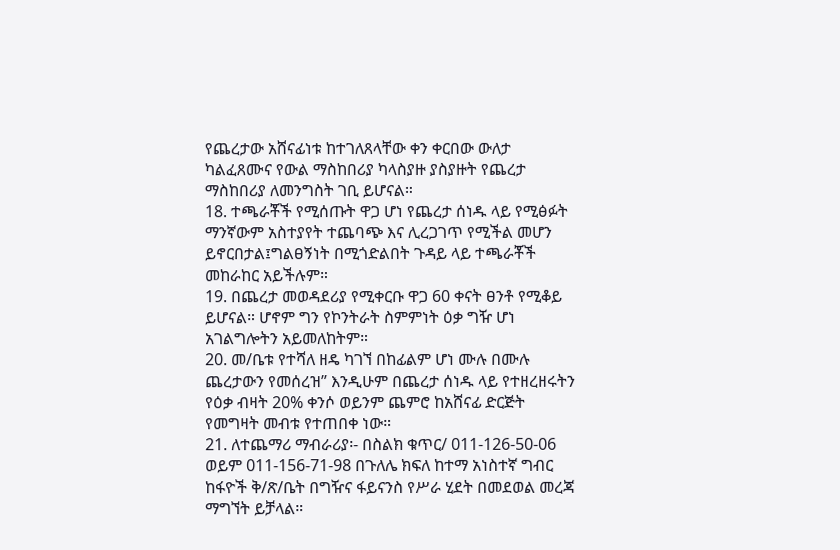የጨረታው አሸናፊነቱ ከተገለጸላቸው ቀን ቀርበው ውለታ ካልፈጸሙና የውል ማስከበሪያ ካላስያዙ ያስያዙት የጨረታ ማስከበሪያ ለመንግስት ገቢ ይሆናል።
18. ተጫራቾች የሚሰጡት ዋጋ ሆነ የጨረታ ሰነዱ ላይ የሚፅፉት ማንኛውም አስተያየት ተጨባጭ እና ሊረጋገጥ የሚችል መሆን ይኖርበታል፤ግልፀኝነት በሚጎድልበት ጉዳይ ላይ ተጫራቾች መከራከር አይችሉም።
19. በጨረታ መወዳደሪያ የሚቀርቡ ዋጋ 60 ቀናት ፀንቶ የሚቆይ ይሆናል። ሆኖም ግን የኮንትራት ስምምነት ዕቃ ግዥ ሆነ አገልግሎትን አይመለከትም።
20. መ/ቤቱ የተሻለ ዘዴ ካገኘ በከፊልም ሆነ ሙሉ በሙሉ ጨረታውን የመሰረዝ” እንዲሁም በጨረታ ሰነዱ ላይ የተዘረዘሩትን የዕቃ ብዛት 20% ቀንሶ ወይንም ጨምሮ ከአሸናፊ ድርጅት የመግዛት መብቱ የተጠበቀ ነው።
21. ለተጨማሪ ማብራሪያ፡- በስልክ ቁጥር/ 011-126-50-06 ወይም 011-156-71-98 በጉለሌ ክፍለ ከተማ አነስተኛ ግብር ከፋዮች ቅ/ጽ/ቤት በግዥና ፋይናንስ የሥራ ሂደት በመደወል መረጃ ማግኘት ይቻላል።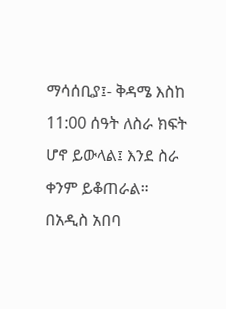ማሳሰቢያ፤- ቅዳሜ እስከ 11:00 ሰዓት ለስራ ክፍት ሆኖ ይውላል፤ እንደ ስራ ቀንም ይቆጠራል።
በአዲስ አበባ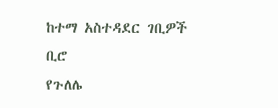ከተማ አስተዳደር ገቢዎች ቢሮ
የጉለሌ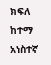ክፍለ ከተማ አነስተኛ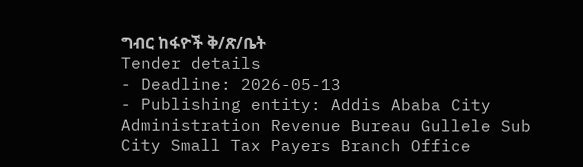ግብር ከፋዮች ቅ/ጽ/ቤት
Tender details
- Deadline: 2026-05-13
- Publishing entity: Addis Ababa City Administration Revenue Bureau Gullele Sub City Small Tax Payers Branch Office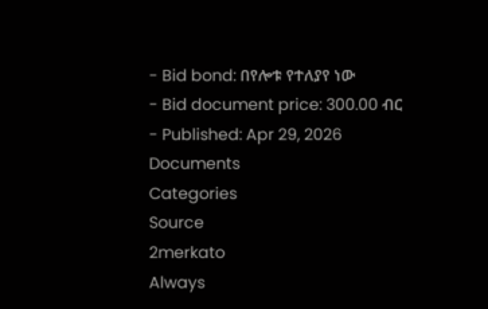- Bid bond: በየሎቱ የተለያየ ነው
- Bid document price: 300.00 ብር
- Published: Apr 29, 2026
Documents
Categories
Source
2merkato
Always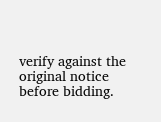verify against the original notice before bidding.